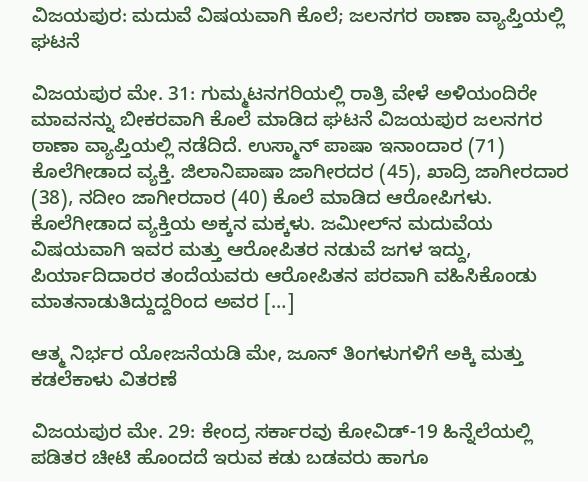ವಿಜಯಪುರ: ಮದುವೆ ವಿಷಯವಾಗಿ ಕೊಲೆ; ಜಲನಗರ ಠಾಣಾ ವ್ಯಾಪ್ತಿಯಲ್ಲಿ ಘಟನೆ

ವಿಜಯಪುರ ಮೇ. 31: ಗುಮ್ಮಟನಗರಿಯಲ್ಲಿ ರಾತ್ರಿ ವೇಳೆ ಅಳಿಯಂದಿರೇ ಮಾವನನ್ನು ಬೀಕರವಾಗಿ ಕೊಲೆ ಮಾಡಿದ ಘಟನೆ ವಿಜಯಪುರ ಜಲನಗರ ಠಾಣಾ ವ್ಯಾಪ್ತಿಯಲ್ಲಿ ನಡೆದಿದೆ. ಉಸ್ಮಾನ್ ಪಾಷಾ ಇನಾಂದಾರ (71) ಕೊಲೆಗೀಡಾದ ವ್ಯಕ್ತಿ. ಜಿಲಾನಿಪಾಷಾ ಜಾಗೀರದರ (45), ಖಾದ್ರಿ ಜಾಗೀರದಾರ (38), ನದೀಂ ಜಾಗೀರದಾರ (40) ಕೊಲೆ ಮಾಡಿದ ಆರೋಪಿಗಳು. ಕೊಲೆಗೀಡಾದ ವ್ಯಕ್ತಿಯ ಅಕ್ಕನ ಮಕ್ಕಳು. ಜಮೀಲ್‍ನ ಮದುವೆಯ ವಿಷಯವಾಗಿ ಇವರ ಮತ್ತು ಆರೋಪಿತರ ನಡುವೆ ಜಗಳ ಇದ್ದು, ಪಿರ್ಯಾದಿದಾರರ ತಂದೆಯವರು ಆರೋಪಿತನ ಪರವಾಗಿ ವಹಿಸಿಕೊಂಡು ಮಾತನಾಡುತಿದ್ದುದ್ದರಿಂದ ಅವರ […]

ಆತ್ಮ ನಿರ್ಭರ ಯೋಜನೆಯಡಿ ಮೇ, ಜೂನ್ ತಿಂಗಳುಗಳಿಗೆ ಅಕ್ಕಿ ಮತ್ತು ಕಡಲೆಕಾಳು ವಿತರಣೆ

ವಿಜಯಪುರ ಮೇ. 29: ಕೇಂದ್ರ ಸರ್ಕಾರವು ಕೋವಿಡ್-19 ಹಿನ್ನೆಲೆಯಲ್ಲಿ ಪಡಿತರ ಚೀಟಿ ಹೊಂದದೆ ಇರುವ ಕಡು ಬಡವರು ಹಾಗೂ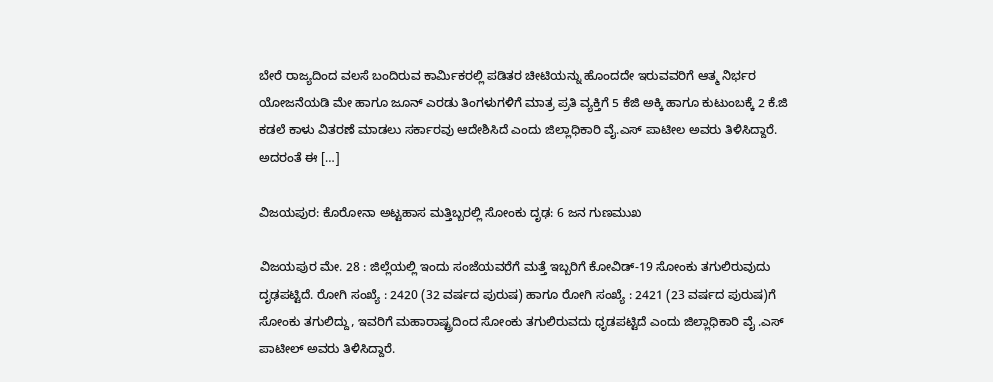ಬೇರೆ ರಾಜ್ಯದಿಂದ ವಲಸೆ ಬಂದಿರುವ ಕಾರ್ಮಿಕರಲ್ಲಿ ಪಡಿತರ ಚೀಟಿಯನ್ನು ಹೊಂದದೇ ಇರುವವರಿಗೆ ಆತ್ಮ ನಿರ್ಭರ ಯೋಜನೆಯಡಿ ಮೇ ಹಾಗೂ ಜೂನ್ ಎರಡು ತಿಂಗಳುಗಳಿಗೆ ಮಾತ್ರ ಪ್ರತಿ ವ್ಯಕ್ತಿಗೆ 5 ಕೆಜಿ ಅಕ್ಕಿ ಹಾಗೂ ಕುಟುಂಬಕ್ಕೆ 2 ಕೆ.ಜಿ ಕಡಲೆ ಕಾಳು ವಿತರಣೆ ಮಾಡಲು ಸರ್ಕಾರವು ಆದೇಶಿಸಿದೆ ಎಂದು ಜಿಲ್ಲಾಧಿಕಾರಿ ವೈ.ಎಸ್ ಪಾಟೀಲ ಅವರು ತಿಳಿಸಿದ್ದಾರೆ. ಅದರಂತೆ ಈ […]

ವಿಜಯಪುರ: ಕೊರೋನಾ ಅಟ್ಟಹಾಸ ಮತ್ತಿಬ್ಬರಲ್ಲಿ ಸೋಂಕು ದೃಢ: 6 ಜನ ಗುಣಮುಖ

ವಿಜಯಪುರ ಮೇ. 28 : ಜಿಲ್ಲೆಯಲ್ಲಿ ಇಂದು ಸಂಜೆಯವರೆಗೆ ಮತ್ತೆ ಇಬ್ಬರಿಗೆ ಕೋವಿಡ್-19 ಸೋಂಕು ತಗುಲಿರುವುದು ದೃಢಪಟ್ಟಿದೆ. ರೋಗಿ ಸಂಖ್ಯೆ : 2420 (32 ವರ್ಷದ ಪುರುಷ) ಹಾಗೂ ರೋಗಿ ಸಂಖ್ಯೆ : 2421 (23 ವರ್ಷದ ಪುರುಷ)ಗೆ ಸೋಂಕು ತಗುಲಿದ್ದು, ಇವರಿಗೆ ಮಹಾರಾಷ್ಟ್ರದಿಂದ ಸೋಂಕು ತಗುಲಿರುವದು ಧೃಡಪಟ್ಟಿದೆ ಎಂದು ಜಿಲ್ಲಾಧಿಕಾರಿ ವೈ .ಎಸ್ ಪಾಟೀಲ್ ಅವರು ತಿಳಿಸಿದ್ದಾರೆ.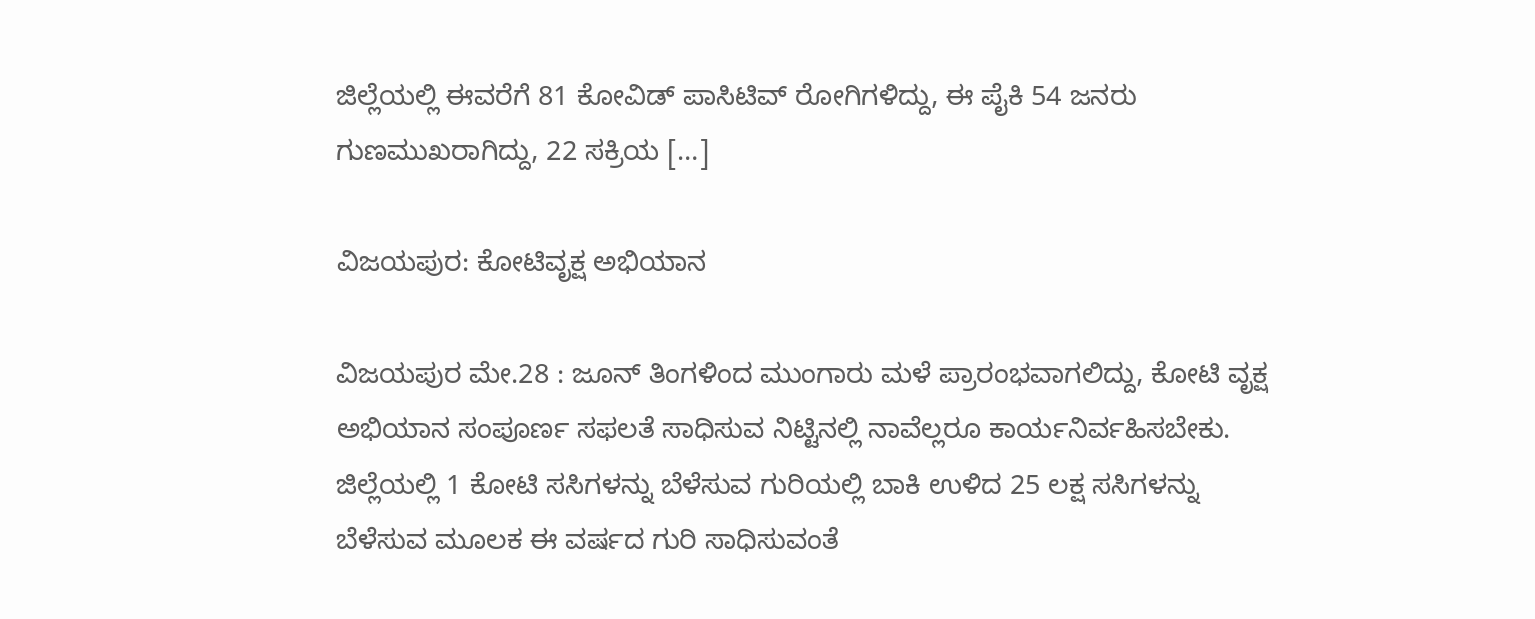ಜಿಲ್ಲೆಯಲ್ಲಿ ಈವರೆಗೆ 81 ಕೋವಿಡ್ ಪಾಸಿಟಿವ್ ರೋಗಿಗಳಿದ್ದು, ಈ ಪೈಕಿ 54 ಜನರು ಗುಣಮುಖರಾಗಿದ್ದು, 22 ಸಕ್ರಿಯ […]

ವಿಜಯಪುರ: ಕೋಟಿವೃಕ್ಷ ಅಭಿಯಾನ

ವಿಜಯಪುರ ಮೇ.28 : ಜೂನ್ ತಿಂಗಳಿಂದ ಮುಂಗಾರು ಮಳೆ ಪ್ರಾರಂಭವಾಗಲಿದ್ದು, ಕೋಟಿ ವೃಕ್ಷ ಅಭಿಯಾನ ಸಂಪೂರ್ಣ ಸಫಲತೆ ಸಾಧಿಸುವ ನಿಟ್ಟಿನಲ್ಲಿ ನಾವೆಲ್ಲರೂ ಕಾರ್ಯನಿರ್ವಹಿಸಬೇಕು. ಜಿಲ್ಲೆಯಲ್ಲಿ 1 ಕೋಟಿ ಸಸಿಗಳನ್ನು ಬೆಳೆಸುವ ಗುರಿಯಲ್ಲಿ ಬಾಕಿ ಉಳಿದ 25 ಲಕ್ಷ ಸಸಿಗಳನ್ನು ಬೆಳೆಸುವ ಮೂಲಕ ಈ ವರ್ಷದ ಗುರಿ ಸಾಧಿಸುವಂತೆ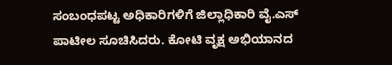ಸಂಬಂಧಪಟ್ಟ ಅಧಿಕಾರಿಗಳಿಗೆ ಜಿಲ್ಲಾಧಿಕಾರಿ ವೈ.ಎಸ್ ಪಾಟೀಲ ಸೂಚಿಸಿದರು. ಕೋಟಿ ವೃಕ್ಷ ಅಭಿಯಾನದ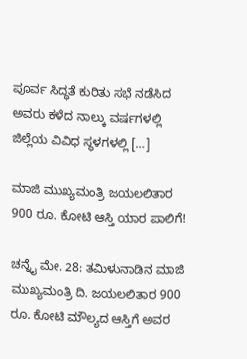ಪೂರ್ವ ಸಿದ್ಧತೆ ಕುರಿತು ಸಭೆ ನಡೆಸಿದ ಅವರು ಕಳೆದ ನಾಲ್ಕು ವರ್ಷಗಳಲ್ಲಿ ಜಿಲ್ಲೆಯ ವಿವಿಧ ಸ್ಥಳಗಳಲ್ಲಿ […]

ಮಾಜಿ ಮುಖ್ಯಮಂತ್ರಿ ಜಯಲಲಿತಾರ 900 ರೂ. ಕೋಟಿ ಆಸ್ತಿ ಯಾರ ಪಾಲಿಗೆ!

ಚನ್ನೈ ಮೇ. 28: ತಮಿಳುನಾಡಿನ ಮಾಜಿ ಮುಖ್ಯಮಂತ್ರಿ ದಿ. ಜಯಲಲಿತಾರ 900 ರೂ. ಕೋಟಿ ಮೌಲ್ಯದ ಆಸ್ತಿಗೆ ಅವರ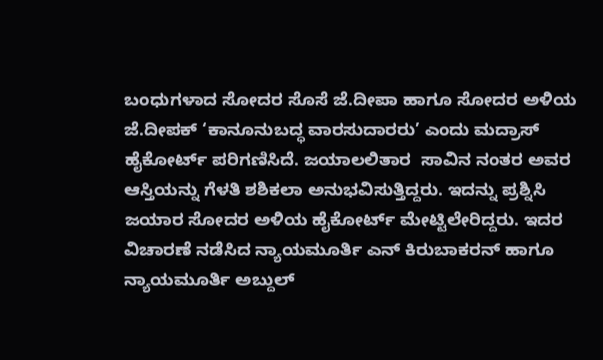ಬಂಧುಗಳಾದ ಸೋದರ ಸೊಸೆ ಜೆ.ದೀಪಾ ಹಾಗೂ ಸೋದರ ಅಳಿಯ  ಜೆ.ದೀಪಕ್ ‘ಕಾನೂನುಬದ್ಧ ವಾರಸುದಾರರು’ ಎಂದು ಮದ್ರಾಸ್ ಹೈಕೋರ್ಟ್ ಪರಿಗಣಿಸಿದೆ. ಜಯಾಲಲಿತಾರ  ಸಾವಿನ ನಂತರ ಅವರ ಆಸ್ತಿಯನ್ನು ಗೆಳತಿ ಶಶಿಕಲಾ ಅನುಭವಿಸುತ್ತಿದ್ದರು. ಇದನ್ನು ಪ್ರಶ್ನಿಸಿ ಜಯಾರ ಸೋದರ ಅಳಿಯ ಹೈಕೋರ್ಟ್ ಮೇಟ್ಟಿಲೇರಿದ್ದರು. ಇದರ ವಿಚಾರಣೆ ನಡೆಸಿದ ನ್ಯಾಯಮೂರ್ತಿ ಎನ್ ಕಿರುಬಾಕರನ್ ಹಾಗೂ ನ್ಯಾಯಮೂರ್ತಿ ಅಬ್ದುಲ್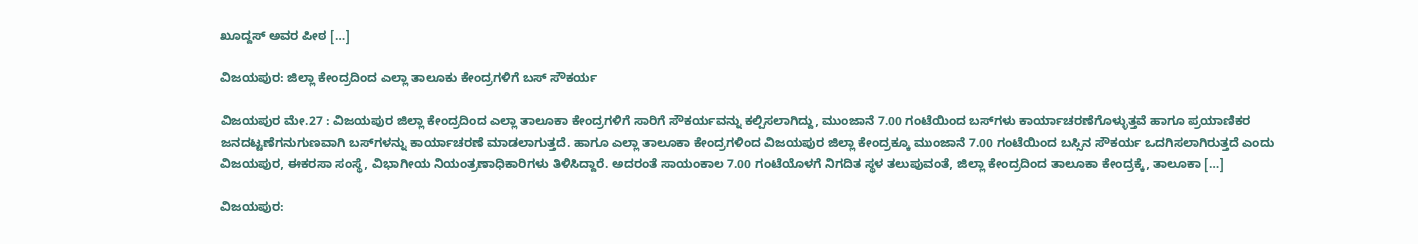ಖೂದ್ದಸ್ ಅವರ ಪೀಠ […]

ವಿಜಯಪುರ: ಜಿಲ್ಲಾ ಕೇಂದ್ರದಿಂದ ಎಲ್ಲಾ ತಾಲೂಕು ಕೇಂದ್ರಗಳಿಗೆ ಬಸ್ ಸೌಕರ್ಯ

ವಿಜಯಪುರ ಮೇ.27 : ವಿಜಯಪುರ ಜಿಲ್ಲಾ ಕೇಂದ್ರದಿಂದ ಎಲ್ಲಾ ತಾಲೂಕಾ ಕೇಂದ್ರಗಳಿಗೆ ಸಾರಿಗೆ ಸೌಕರ್ಯವನ್ನು ಕಲ್ಪಿಸಲಾಗಿದ್ದು, ಮುಂಜಾನೆ 7.00 ಗಂಟೆಯಿಂದ ಬಸ್‍ಗಳು ಕಾರ್ಯಾಚರಣೆಗೊಳ್ಳುತ್ತವೆ ಹಾಗೂ ಪ್ರಯಾಣಿಕರ ಜನದಟ್ಟಣೆಗನುಗುಣವಾಗಿ ಬಸ್‍ಗಳನ್ನು ಕಾರ್ಯಾಚರಣೆ ಮಾಡಲಾಗುತ್ತದೆ. ಹಾಗೂ ಎಲ್ಲಾ ತಾಲೂಕಾ ಕೇಂದ್ರಗಳಿಂದ ವಿಜಯಪುರ ಜಿಲ್ಲಾ ಕೇಂದ್ರಕ್ಕೂ ಮುಂಜಾನೆ 7.00 ಗಂಟೆಯಿಂದ ಬಸ್ಸಿನ ಸೌಕರ್ಯ ಒದಗಿಸಲಾಗಿರುತ್ತದೆ ಎಂದು ವಿಜಯಪುರ, ಈಕರಸಾ ಸಂಸ್ಥೆ, ವಿಭಾಗೀಯ ನಿಯಂತ್ರಣಾಧಿಕಾರಿಗಳು ತಿಳಿಸಿದ್ದಾರೆ. ಅದರಂತೆ ಸಾಯಂಕಾಲ 7.00 ಗಂಟೆಯೊಳಗೆ ನಿಗದಿತ ಸ್ಥಳ ತಲುಪುವಂತೆ, ಜಿಲ್ಲಾ ಕೇಂದ್ರದಿಂದ ತಾಲೂಕಾ ಕೇಂದ್ರಕ್ಕೆ, ತಾಲೂಕಾ […]

ವಿಜಯಪುರ: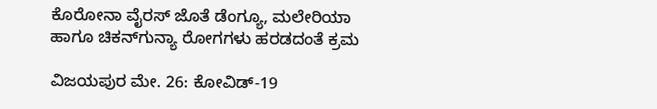ಕೊರೋನಾ ವೈರಸ್ ಜೊತೆ ಡೆಂಗ್ಯೂ, ಮಲೇರಿಯಾ ಹಾಗೂ ಚಿಕನ್‍ಗುನ್ಯಾ ರೋಗಗಳು ಹರಡದಂತೆ ಕ್ರಮ

ವಿಜಯಪುರ ಮೇ. 26: ಕೋವಿಡ್-19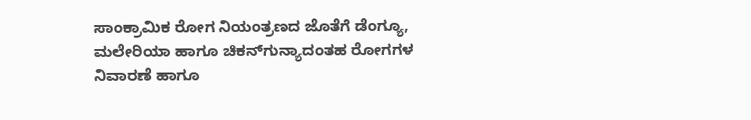ಸಾಂಕ್ರಾಮಿಕ ರೋಗ ನಿಯಂತ್ರಣದ ಜೊತೆಗೆ ಡೆಂಗ್ಯೂ, ಮಲೇರಿಯಾ ಹಾಗೂ ಚಿಕನ್‍ಗುನ್ಯಾದಂತಹ ರೋಗಗಳ ನಿವಾರಣೆ ಹಾಗೂ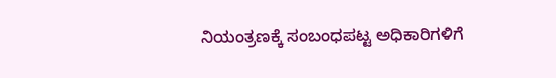ನಿಯಂತ್ರಣಕ್ಕೆ ಸಂಬಂಧಪಟ್ಟ ಅಧಿಕಾರಿಗಳಿಗೆ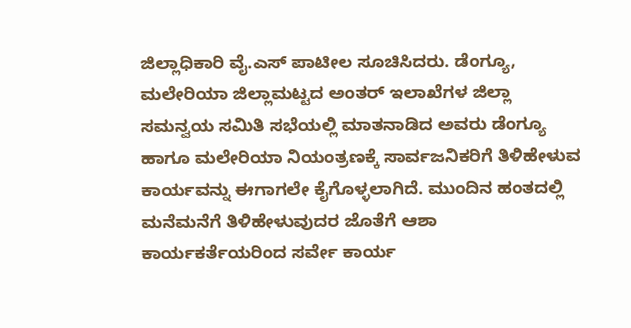ಜಿಲ್ಲಾಧಿಕಾರಿ ವೈ.ಎಸ್ ಪಾಟೀಲ ಸೂಚಿಸಿದರು. ಡೆಂಗ್ಯೂ, ಮಲೇರಿಯಾ ಜಿಲ್ಲಾಮಟ್ಟದ ಅಂತರ್ ಇಲಾಖೆಗಳ ಜಿಲ್ಲಾ ಸಮನ್ವಯ ಸಮಿತಿ ಸಭೆಯಲ್ಲಿ ಮಾತನಾಡಿದ ಅವರು ಡೆಂಗ್ಯೂ ಹಾಗೂ ಮಲೇರಿಯಾ ನಿಯಂತ್ರಣಕ್ಕೆ ಸಾರ್ವಜನಿಕರಿಗೆ ತಿಳಿಹೇಳುವ ಕಾರ್ಯವನ್ನು ಈಗಾಗಲೇ ಕೈಗೊಳ್ಳಲಾಗಿದೆ. ಮುಂದಿನ ಹಂತದಲ್ಲಿ ಮನೆಮನೆಗೆ ತಿಳಿಹೇಳುವುದರ ಜೊತೆಗೆ ಆಶಾ ಕಾರ್ಯಕರ್ತೆಯರಿಂದ ಸರ್ವೇ ಕಾರ್ಯ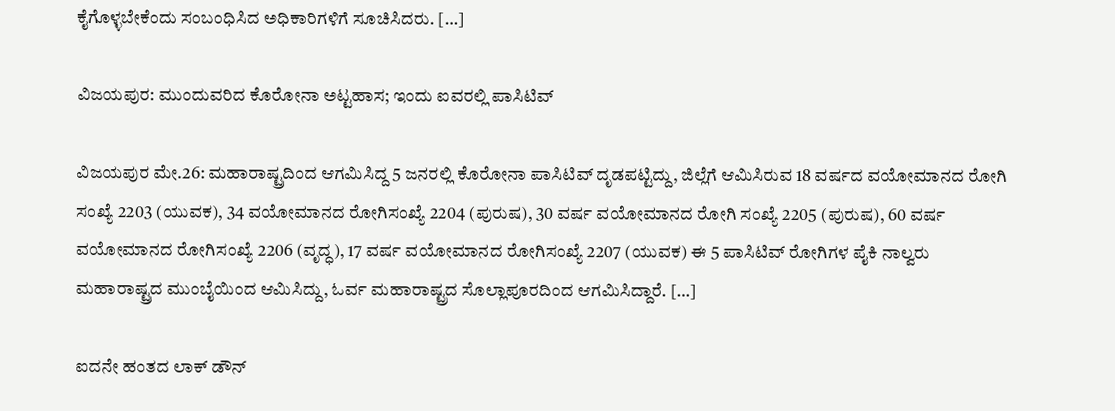ಕೈಗೊಳ್ಳಬೇಕೆಂದು ಸಂಬಂಧಿಸಿದ ಅಧಿಕಾರಿಗಳಿಗೆ ಸೂಚಿಸಿದರು. […]

ವಿಜಯಪುರ: ಮುಂದುವರಿದ ಕೊರೋನಾ ಅಟ್ಟಹಾಸ; ಇಂದು ಐವರಲ್ಲಿ ಪಾಸಿಟಿವ್

ವಿಜಯಪುರ ಮೇ.26: ಮಹಾರಾಷ್ಟ್ರದಿಂದ ಆಗಮಿಸಿದ್ದ 5 ಜನರಲ್ಲಿ ಕೊರೋನಾ ಪಾಸಿಟಿವ್ ದೃಡಪಟ್ಟಿದ್ದು, ಜಿಲ್ಲೆಗೆ ಆಮಿಸಿರುವ 18 ವರ್ಷದ ವಯೋಮಾನದ ರೋಗಿ ಸಂಖ್ಯೆ 2203 (ಯುವಕ), 34 ವಯೋಮಾನದ ರೋಗಿಸಂಖ್ಯೆ 2204 (ಪುರುಷ), 30 ವರ್ಷ ವಯೋಮಾನದ ರೋಗಿ ಸಂಖ್ಯೆ 2205 (ಪುರುಷ), 60 ವರ್ಷ ವಯೋಮಾನದ ರೋಗಿಸಂಖ್ಯೆ 2206 (ವೃದ್ಧ), 17 ವರ್ಷ ವಯೋಮಾನದ ರೋಗಿಸಂಖ್ಯೆ 2207 (ಯುವಕ) ಈ 5 ಪಾಸಿಟಿವ್ ರೋಗಿಗಳ ಪೈಕಿ ನಾಲ್ವರು ಮಹಾರಾಷ್ಟ್ರದ ಮುಂಬೈಯಿಂದ ಆಮಿಸಿದ್ದು, ಓರ್ವ ಮಹಾರಾಷ್ಟ್ರದ ಸೊಲ್ಲಾಪೂರದಿಂದ ಆಗಮಿಸಿದ್ದಾರೆ. […]

ಐದನೇ ಹಂತದ ಲಾಕ್ ಡೌನ್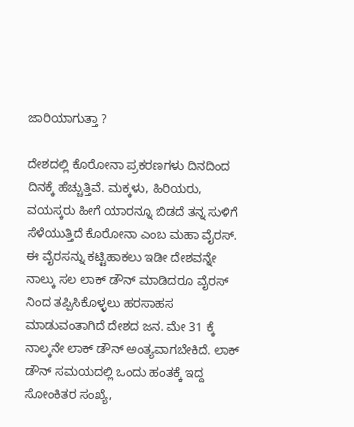ಜಾರಿಯಾಗುತ್ತಾ ?

ದೇಶದಲ್ಲಿ ಕೊರೋನಾ ಪ್ರಕರಣಗಳು ದಿನದಿಂದ ದಿನಕ್ಕೆ ಹೆಚ್ಚುತ್ತಿವೆ. ಮಕ್ಕಳು, ಹಿರಿಯರು, ವಯಸ್ಕರು ಹೀಗೆ ಯಾರನ್ನೂ ಬಿಡದೆ ತನ್ನ ಸುಳಿಗೆ ಸೆಳೆಯುತ್ತಿದೆ ಕೊರೋನಾ ಎಂಬ ಮಹಾ ವೈರಸ್. ಈ ವೈರಸನ್ನು ಕಟ್ಟಿಹಾಕಲು ಇಡೀ ದೇಶವನ್ನೇ ನಾಲ್ಕು ಸಲ ಲಾಕ್ ಡೌನ್ ಮಾಡಿದರೂ ವೈರಸ್ ನಿಂದ ತಪ್ಪಿಸಿಕೊಳ್ಳಲು ಹರಸಾಹಸ ಮಾಡುವಂತಾಗಿದೆ ದೇಶದ ಜನ. ಮೇ 31 ಕ್ಕೆ ನಾಲ್ಕನೇ ಲಾಕ್ ಡೌನ್ ಅಂತ್ಯವಾಗಬೇಕಿದೆ. ಲಾಕ್ ಡೌನ್ ಸಮಯದಲ್ಲಿ ಒಂದು ಹಂತಕ್ಕೆ ಇದ್ದ ಸೋಂಕಿತರ ಸಂಖ್ಯೆ,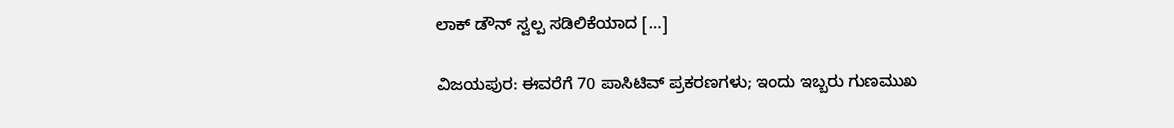ಲಾಕ್ ಡೌನ್ ಸ್ವಲ್ಪ ಸಡಿಲಿಕೆಯಾದ […]

ವಿಜಯಪುರ: ಈವರೆಗೆ 70 ಪಾಸಿಟಿವ್ ಪ್ರಕರಣಗಳು; ಇಂದು ಇಬ್ಬರು ಗುಣಮುಖ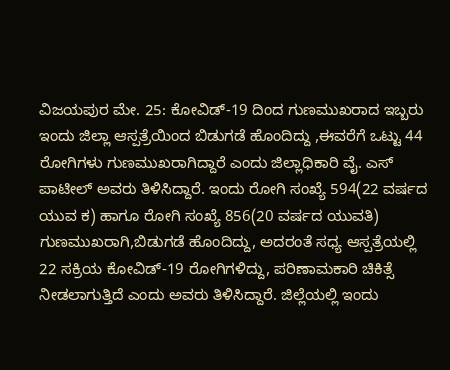ವಿಜಯಪುರ ಮೇ. 25: ಕೋವಿಡ್-19 ದಿಂದ ಗುಣಮುಖರಾದ ಇಬ್ಬರು ಇಂದು ಜಿಲ್ಲಾ ಆಸ್ಪತ್ರೆಯಿಂದ ಬಿಡುಗಡೆ ಹೊಂದಿದ್ದು ,ಈವರೆಗೆ ಒಟ್ಟು 44 ರೋಗಿಗಳು ಗುಣಮುಖರಾಗಿದ್ದಾರೆ ಎಂದು ಜಿಲ್ಲಾಧಿಕಾರಿ ವೈ. ಎಸ್ ಪಾಟೀಲ್ ಅವರು ತಿಳಿಸಿದ್ದಾರೆ. ಇಂದು ರೋಗಿ ಸಂಖ್ಯೆ 594(22 ವರ್ಷದ ಯುವ ಕ) ಹಾಗೂ ರೋಗಿ ಸಂಖ್ಯೆ 856(20 ವರ್ಷದ ಯುವತಿ) ಗುಣಮುಖರಾಗಿ,ಬಿಡುಗಡೆ ಹೊಂದಿದ್ದು, ಅದರಂತೆ ಸಧ್ಯ ಆಸ್ಪತ್ರೆಯಲ್ಲಿ 22 ಸಕ್ರಿಯ ಕೋವಿಡ್-19 ರೋಗಿಗಳಿದ್ದು, ಪರಿಣಾಮಕಾರಿ ಚಿಕಿತ್ಸೆ ನೀಡಲಾಗುತ್ತಿದೆ ಎಂದು ಅವರು ತಿಳಿಸಿದ್ದಾರೆ. ಜಿಲ್ಲೆಯಲ್ಲಿ ಇಂದು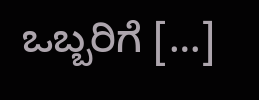ಒಬ್ಬರಿಗೆ […]